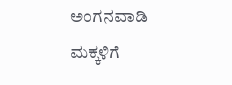ಅಂಗನವಾಡಿ ಮಕ್ಕಳಿಗೆ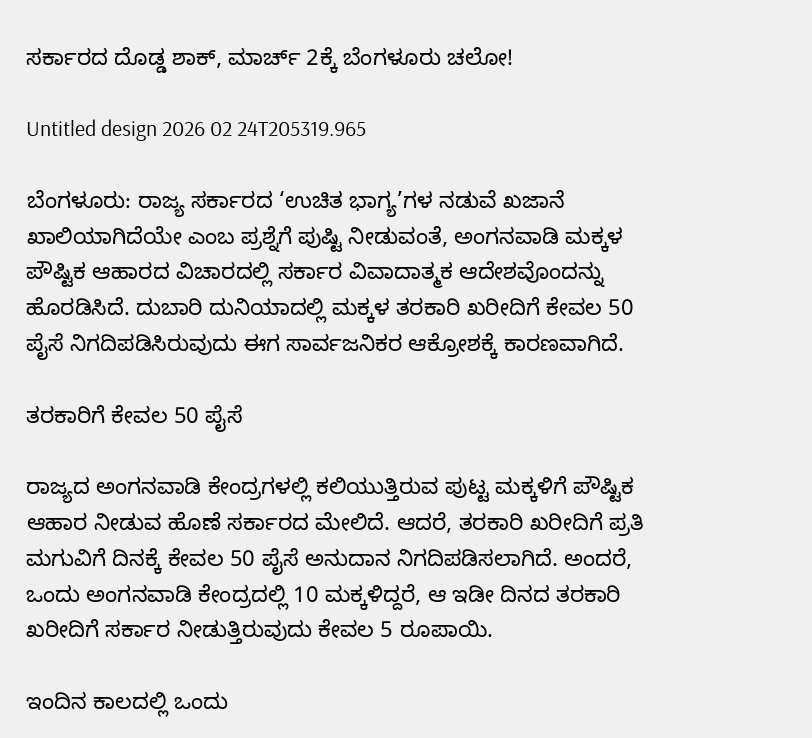ಸರ್ಕಾರದ ದೊಡ್ಡ ಶಾಕ್, ಮಾರ್ಚ್ 2ಕ್ಕೆ ಬೆಂಗಳೂರು ಚಲೋ!

Untitled design 2026 02 24T205319.965

ಬೆಂಗಳೂರು: ರಾಜ್ಯ ಸರ್ಕಾರದ ‘ಉಚಿತ ಭಾಗ್ಯ’ಗಳ ನಡುವೆ ಖಜಾನೆ ಖಾಲಿಯಾಗಿದೆಯೇ ಎಂಬ ಪ್ರಶ್ನೆಗೆ ಪುಷ್ಟಿ ನೀಡುವಂತೆ, ಅಂಗನವಾಡಿ ಮಕ್ಕಳ ಪೌಷ್ಟಿಕ ಆಹಾರದ ವಿಚಾರದಲ್ಲಿ ಸರ್ಕಾರ ವಿವಾದಾತ್ಮಕ ಆದೇಶವೊಂದನ್ನು ಹೊರಡಿಸಿದೆ. ದುಬಾರಿ ದುನಿಯಾದಲ್ಲಿ ಮಕ್ಕಳ ತರಕಾರಿ ಖರೀದಿಗೆ ಕೇವಲ 50 ಪೈಸೆ ನಿಗದಿಪಡಿಸಿರುವುದು ಈಗ ಸಾರ್ವಜನಿಕರ ಆಕ್ರೋಶಕ್ಕೆ ಕಾರಣವಾಗಿದೆ.

ತರಕಾರಿಗೆ ಕೇವಲ 50 ಪೈಸೆ

ರಾಜ್ಯದ ಅಂಗನವಾಡಿ ಕೇಂದ್ರಗಳಲ್ಲಿ ಕಲಿಯುತ್ತಿರುವ ಪುಟ್ಟ ಮಕ್ಕಳಿಗೆ ಪೌಷ್ಟಿಕ ಆಹಾರ ನೀಡುವ ಹೊಣೆ ಸರ್ಕಾರದ ಮೇಲಿದೆ. ಆದರೆ, ತರಕಾರಿ ಖರೀದಿಗೆ ಪ್ರತಿ ಮಗುವಿಗೆ ದಿನಕ್ಕೆ ಕೇವಲ 50 ಪೈಸೆ ಅನುದಾನ ನಿಗದಿಪಡಿಸಲಾಗಿದೆ. ಅಂದರೆ, ಒಂದು ಅಂಗನವಾಡಿ ಕೇಂದ್ರದಲ್ಲಿ 10 ಮಕ್ಕಳಿದ್ದರೆ, ಆ ಇಡೀ ದಿನದ ತರಕಾರಿ ಖರೀದಿಗೆ ಸರ್ಕಾರ ನೀಡುತ್ತಿರುವುದು ಕೇವಲ 5 ರೂಪಾಯಿ.

ಇಂದಿನ ಕಾಲದಲ್ಲಿ ಒಂದು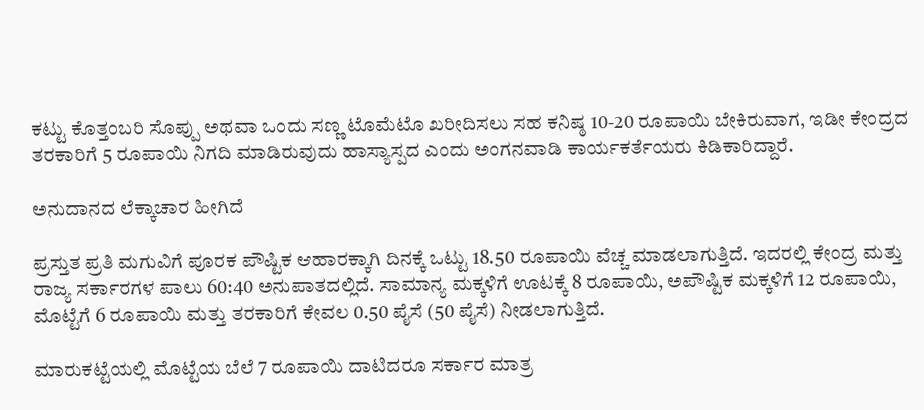ಕಟ್ಟು ಕೊತ್ತಂಬರಿ ಸೊಪ್ಪು ಅಥವಾ ಒಂದು ಸಣ್ಣ ಟೊಮೆಟೊ ಖರೀದಿಸಲು ಸಹ ಕನಿಷ್ಠ 10-20 ರೂಪಾಯಿ ಬೇಕಿರುವಾಗ, ಇಡೀ ಕೇಂದ್ರದ ತರಕಾರಿಗೆ 5 ರೂಪಾಯಿ ನಿಗದಿ ಮಾಡಿರುವುದು ಹಾಸ್ಯಾಸ್ಪದ ಎಂದು ಅಂಗನವಾಡಿ ಕಾರ್ಯಕರ್ತೆಯರು ಕಿಡಿಕಾರಿದ್ದಾರೆ.

ಅನುದಾನದ ಲೆಕ್ಕಾಚಾರ ಹೀಗಿದೆ

ಪ್ರಸ್ತುತ ಪ್ರತಿ ಮಗುವಿಗೆ ಪೂರಕ ಪೌಷ್ಟಿಕ ಆಹಾರಕ್ಕಾಗಿ ದಿನಕ್ಕೆ ಒಟ್ಟು 18.50 ರೂಪಾಯಿ ವೆಚ್ಚ ಮಾಡಲಾಗುತ್ತಿದೆ. ಇದರಲ್ಲಿ ಕೇಂದ್ರ ಮತ್ತು ರಾಜ್ಯ ಸರ್ಕಾರಗಳ ಪಾಲು 60:40 ಅನುಪಾತದಲ್ಲಿದೆ. ಸಾಮಾನ್ಯ ಮಕ್ಕಳಿಗೆ ಊಟಕ್ಕೆ 8 ರೂಪಾಯಿ, ಅಪೌಷ್ಟಿಕ ಮಕ್ಕಳಿಗೆ 12 ರೂಪಾಯಿ, ಮೊಟ್ಟೆಗೆ 6 ರೂಪಾಯಿ ಮತ್ತು ತರಕಾರಿಗೆ ಕೇವಲ 0.50 ಪೈಸೆ (50 ಪೈಸೆ) ನೀಡಲಾಗುತ್ತಿದೆ.

ಮಾರುಕಟ್ಟೆಯಲ್ಲಿ ಮೊಟ್ಟೆಯ ಬೆಲೆ 7 ರೂಪಾಯಿ ದಾಟಿದರೂ ಸರ್ಕಾರ ಮಾತ್ರ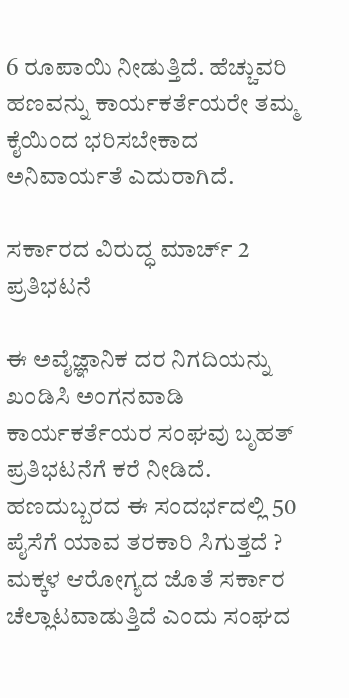6 ರೂಪಾಯಿ ನೀಡುತ್ತಿದೆ. ಹೆಚ್ಚುವರಿ ಹಣವನ್ನು ಕಾರ್ಯಕರ್ತೆಯರೇ ತಮ್ಮ ಕೈಯಿಂದ ಭರಿಸಬೇಕಾದ ಅನಿವಾರ್ಯತೆ ಎದುರಾಗಿದೆ.

ಸರ್ಕಾರದ ವಿರುದ್ಧ ಮಾರ್ಚ್‌ 2 ಪ್ರತಿಭಟನೆ

ಈ ಅವೈಜ್ಞಾನಿಕ ದರ ನಿಗದಿಯನ್ನು ಖಂಡಿಸಿ ಅಂಗನವಾಡಿ ಕಾರ್ಯಕರ್ತೆಯರ ಸಂಘವು ಬೃಹತ್ ಪ್ರತಿಭಟನೆಗೆ ಕರೆ ನೀಡಿದೆ. ಹಣದುಬ್ಬರದ ಈ ಸಂದರ್ಭದಲ್ಲಿ 50 ಪೈಸೆಗೆ ಯಾವ ತರಕಾರಿ ಸಿಗುತ್ತದೆ ? ಮಕ್ಕಳ ಆರೋಗ್ಯದ ಜೊತೆ ಸರ್ಕಾರ ಚೆಲ್ಲಾಟವಾಡುತ್ತಿದೆ ಎಂದು ಸಂಘದ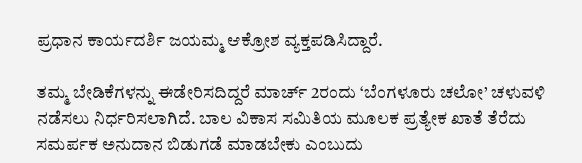ಪ್ರಧಾನ ಕಾರ್ಯದರ್ಶಿ ಜಯಮ್ಮ ಆಕ್ರೋಶ ವ್ಯಕ್ತಪಡಿಸಿದ್ದಾರೆ.

ತಮ್ಮ ಬೇಡಿಕೆಗಳನ್ನು ಈಡೇರಿಸದಿದ್ದರೆ ಮಾರ್ಚ್ 2ರಂದು ‘ಬೆಂಗಳೂರು ಚಲೋ’ ಚಳುವಳಿ ನಡೆಸಲು ನಿರ್ಧರಿಸಲಾಗಿದೆ. ಬಾಲ ವಿಕಾಸ ಸಮಿತಿಯ ಮೂಲಕ ಪ್ರತ್ಯೇಕ ಖಾತೆ ತೆರೆದು ಸಮರ್ಪಕ ಅನುದಾನ ಬಿಡುಗಡೆ ಮಾಡಬೇಕು ಎಂಬುದು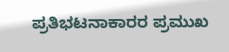ಪ್ರತಿಭಟನಾಕಾರರ ಪ್ರಮುಖ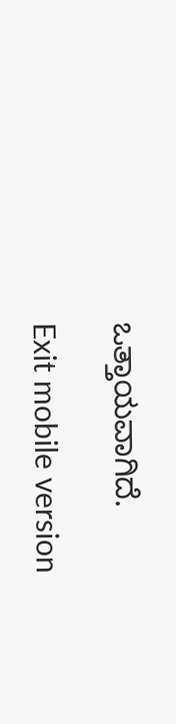ಒತ್ತಾಯವಾಗಿದೆ.

Exit mobile version